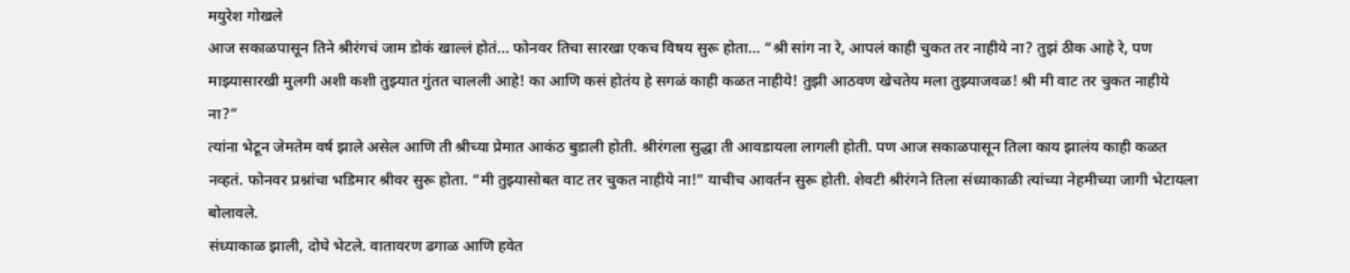मयुरेश गोखले
आज सकाळपासून तिने श्रीरंगचं जाम डोकं खाल्लं होतं… फोनवर तिचा सारखा एकच विषय सुरू होता… “श्री सांग ना रे, आपलं काही चुकत तर नाहीये ना? तुझं ठीक आहे रे, पण माझ्यासारखी मुलगी अशी कशी तुझ्यात गुंतत चालली आहे! का आणि कसं होतंय हे सगळं काही कळत नाहीये! तुझी आठवण खेचतेय मला तुझ्याजवळ! श्री मी वाट तर चुकत नाहीये ना?”
त्यांना भेटून जेमतेम वर्ष झाले असेल आणि ती श्रीच्या प्रेमात आकंठ बुडाली होती. श्रीरंगला सुद्धा ती आवडायला लागली होती. पण आज सकाळपासून तिला काय झालंय काही कळत नव्हतं. फोनवर प्रश्नांचा भडिमार श्रीवर सुरू होता. “मी तुझ्यासोबत वाट तर चुकत नाहीये ना!” याचीच आवर्तन सुरू होती. शेवटी श्रीरंगने तिला संध्याकाळी त्यांच्या नेहमीच्या जागी भेटायला बोलावले.
संध्याकाळ झाली, दोघे भेटले. वातावरण ढगाळ आणि हवेत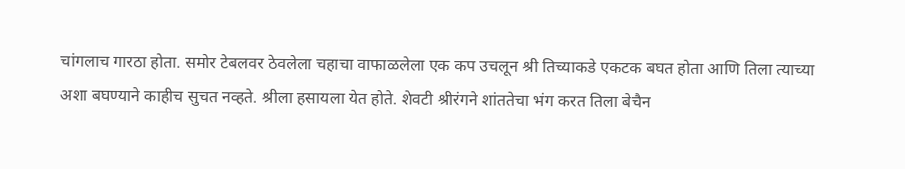चांगलाच गारठा होता. समोर टेबलवर ठेवलेला चहाचा वाफाळलेला एक कप उचलून श्री तिच्याकडे एकटक बघत होता आणि तिला त्याच्या अशा बघण्याने काहीच सुचत नव्हते. श्रीला हसायला येत होते. शेवटी श्रीरंगने शांततेचा भंग करत तिला बेचैन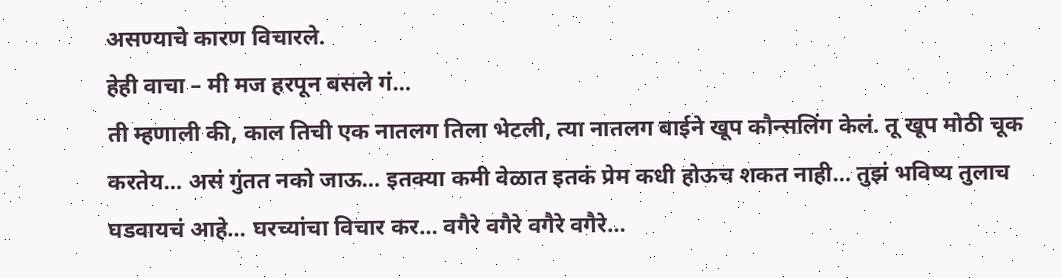असण्याचे कारण विचारले.
हेही वाचा – मी मज हरपून बसले गं…
ती म्हणाली की, काल तिची एक नातलग तिला भेटली, त्या नातलग बाईने खूप कौन्सलिंग केलं. तू खूप मोठी चूक करतेय… असं गुंतत नको जाऊ… इतक्या कमी वेळात इतकं प्रेम कधी होऊच शकत नाही… तुझं भविष्य तुलाच घडवायचं आहे… घरच्यांचा विचार कर… वगैरे वगैरे वगैरे वगैरे…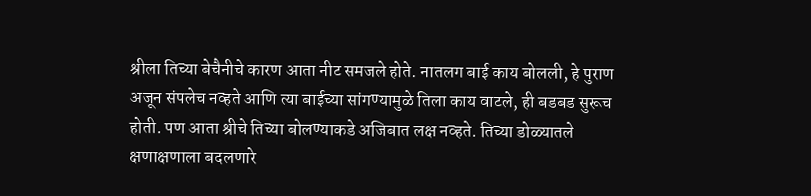श्रीला तिच्या बेचैनीचे कारण आता नीट समजले होते. नातलग बाई काय बोलली, हे पुराण अजून संपलेच नव्हते आणि त्या बाईच्या सांगण्यामुळे तिला काय वाटले, ही बडबड सुरूच होती. पण आता श्रीचे तिच्या बोलण्याकडे अजिबात लक्ष नव्हते. तिच्या डोळ्यातले क्षणाक्षणाला बदलणारे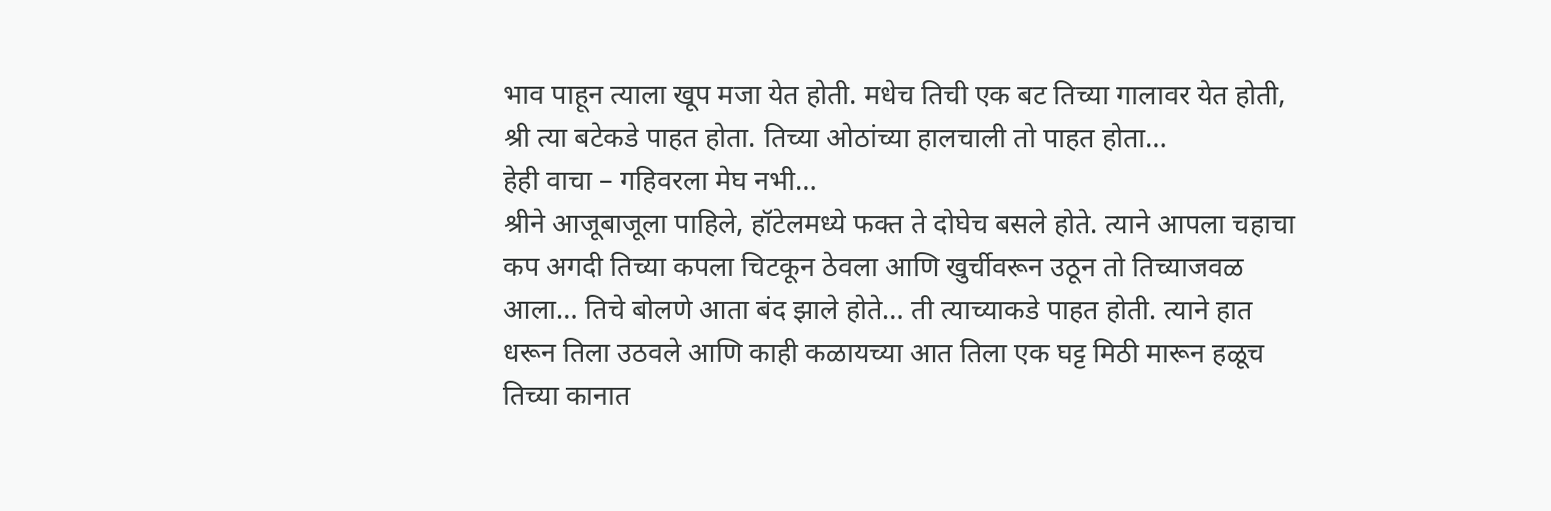भाव पाहून त्याला खूप मजा येत होती. मधेच तिची एक बट तिच्या गालावर येत होती, श्री त्या बटेकडे पाहत होता. तिच्या ओठांच्या हालचाली तो पाहत होता…
हेही वाचा – गहिवरला मेघ नभी…
श्रीने आजूबाजूला पाहिले, हॉटेलमध्ये फक्त ते दोघेच बसले होते. त्याने आपला चहाचा कप अगदी तिच्या कपला चिटकून ठेवला आणि खुर्चीवरून उठून तो तिच्याजवळ आला… तिचे बोलणे आता बंद झाले होते… ती त्याच्याकडे पाहत होती. त्याने हात धरून तिला उठवले आणि काही कळायच्या आत तिला एक घट्ट मिठी मारून हळूच तिच्या कानात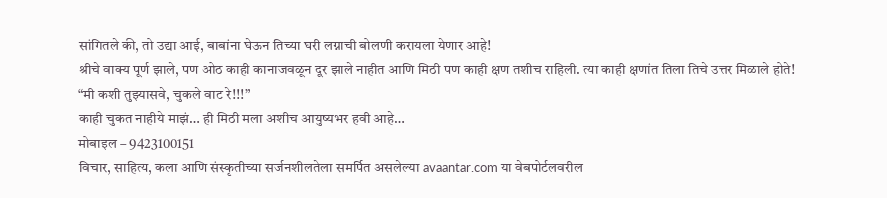सांगितले की, तो उद्या आई, बाबांना घेऊन तिच्या घरी लग्नाची बोलणी करायला येणार आहे!
श्रीचे वाक्य पूर्ण झाले, पण ओठ काही कानाजवळून दूर झाले नाहीत आणि मिठी पण काही क्षण तशीच राहिली. त्या काही क्षणांत तिला तिचे उत्तर मिळाले होते!
“मी कशी तुझ्यासवे, चुकले वाट रे!!!”
काही चुकत नाहीये माझं… ही मिठी मला अशीच आयुष्यभर हवी आहे…
मोबाइल – 9423100151
विचार, साहित्य, कला आणि संस्कृतीच्या सर्जनशीलतेला समर्पित असलेल्या avaantar.com या वेबपोर्टलवरील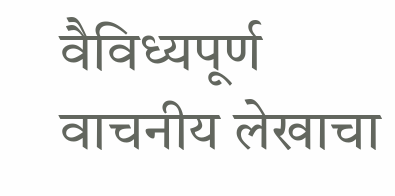वैविध्यपूर्ण वाचनीय लेखाचा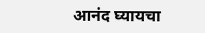आनंद घ्यायचा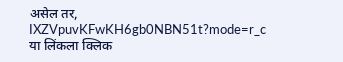असेल तर,
IXZVpuvKFwKH6gb0NBN51t?mode=r_c
या लिंकला क्लिक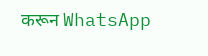करून WhatsApp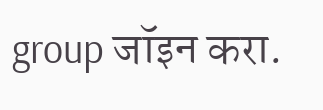group जॉइन करा.